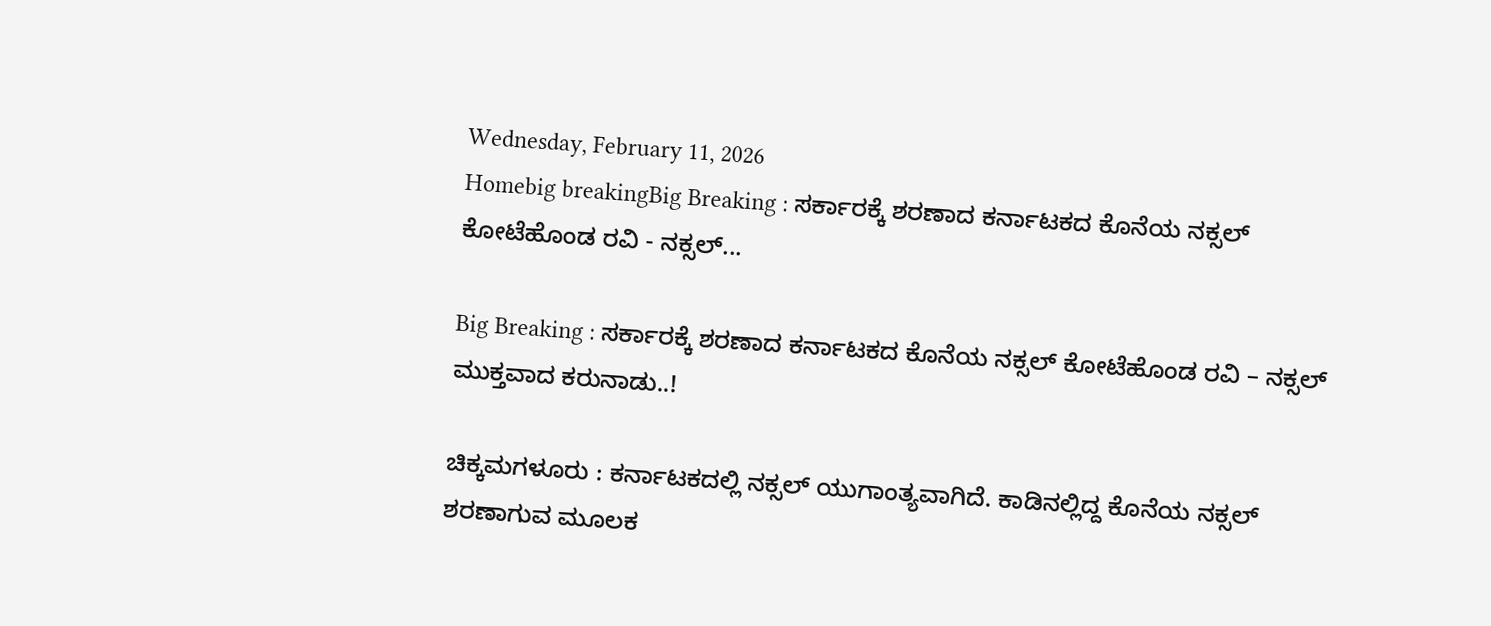Wednesday, February 11, 2026
Homebig breakingBig Breaking : ಸರ್ಕಾರಕ್ಕೆ ಶರಣಾದ ಕರ್ನಾಟಕದ ಕೊನೆಯ ನಕ್ಸಲ್‌ ಕೋಟೆಹೊಂಡ ರವಿ - ನಕ್ಸಲ್‌...

Big Breaking : ಸರ್ಕಾರಕ್ಕೆ ಶರಣಾದ ಕರ್ನಾಟಕದ ಕೊನೆಯ ನಕ್ಸಲ್‌ ಕೋಟೆಹೊಂಡ ರವಿ – ನಕ್ಸಲ್‌ ಮುಕ್ತವಾದ ಕರುನಾಡು..!

ಚಿಕ್ಕಮಗಳೂರು : ಕರ್ನಾಟಕದಲ್ಲಿ ನಕ್ಸಲ್‌ ಯುಗಾಂತ್ಯವಾಗಿದೆ. ಕಾಡಿನಲ್ಲಿದ್ದ ಕೊನೆಯ ನಕ್ಸಲ್‌ ಶರಣಾಗುವ ಮೂಲಕ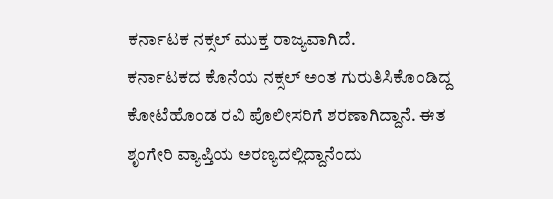ಕರ್ನಾಟಕ ನಕ್ಸಲ್‌ ಮುಕ್ತ ರಾಜ್ಯವಾಗಿದೆ.
ಕರ್ನಾಟಕದ ಕೊನೆಯ ನಕ್ಸಲ್‌ ಅಂತ ಗುರುತಿಸಿಕೊಂಡಿದ್ದ ಕೋಟೆಹೊಂಡ ರವಿ ಪೊಲೀಸರಿಗೆ ಶರಣಾಗಿದ್ದಾನೆ. ಈತ ಶೃಂಗೇರಿ ವ್ಯಾಪ್ತಿಯ ಅರಣ್ಯದಲ್ಲಿದ್ದಾನೆಂದು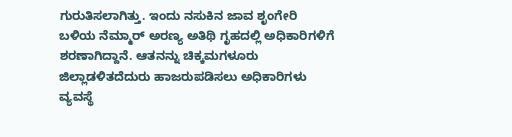ಗುರುತಿಸಲಾಗಿತ್ತು. ಇಂದು ನಸುಕಿನ ಜಾವ ಶೃಂಗೇರಿ ಬಳಿಯ ನೆಮ್ಮಾರ್‌ ಅರಣ್ಯ ಅತಿಥಿ ಗೃಹದಲ್ಲಿ ಅಧಿಕಾರಿಗಳಿಗೆ ಶರಣಾಗಿದ್ದಾನೆ. ಆತನನ್ನು ಚಿಕ್ಕಮಗಳೂರು ಜಿಲ್ಲಾಡಳಿತದೆದುರು ಹಾಜರುಪಡಿಸಲು ಅಧಿಕಾರಿಗಳು ವ್ಯವಸ್ಥೆ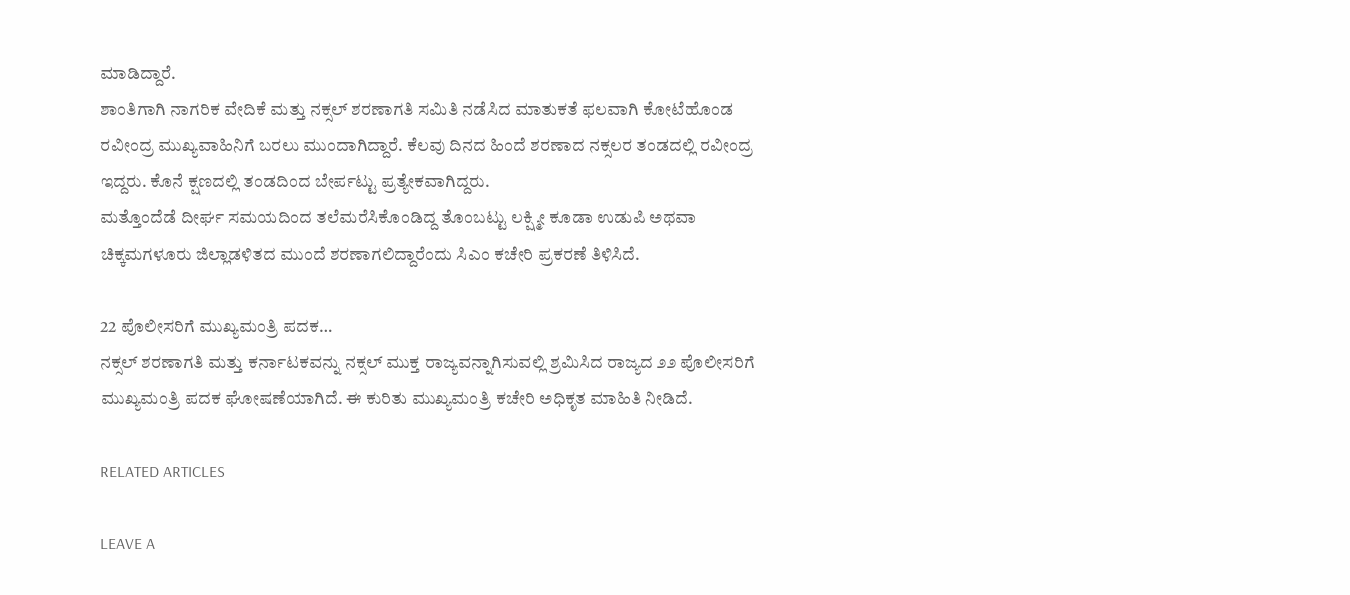ಮಾಡಿದ್ದಾರೆ.
ಶಾಂತಿಗಾಗಿ ನಾಗರಿಕ ವೇದಿಕೆ ಮತ್ತು ನಕ್ಸಲ್‌ ಶರಣಾಗತಿ ಸಮಿತಿ ನಡೆಸಿದ ಮಾತುಕತೆ ಫಲವಾಗಿ ಕೋಟೆಹೊಂಡ ರವೀಂದ್ರ ಮುಖ್ಯವಾಹಿನಿಗೆ ಬರಲು ಮುಂದಾಗಿದ್ದಾರೆ. ಕೆಲವು ದಿನದ ಹಿಂದೆ ಶರಣಾದ ನಕ್ಸಲರ ತಂಡದಲ್ಲಿ ರವೀಂದ್ರ ಇದ್ದರು. ಕೊನೆ ಕ್ಷಣದಲ್ಲಿ ತಂಡದಿಂದ ಬೇರ್ಪಟ್ಟು ಪ್ರತ್ಯೇಕವಾಗಿದ್ದರು.
ಮತ್ತೊಂದೆಡೆ ದೀರ್ಘ ಸಮಯದಿಂದ ತಲೆಮರೆಸಿಕೊಂಡಿದ್ದ ತೊಂಬಟ್ಟು ಲಕ್ಷ್ಮೀ ಕೂಡಾ ಉಡುಪಿ ಅಥವಾ ಚಿಕ್ಕಮಗಳೂರು ಜಿಲ್ಲಾಡಳಿತದ ಮುಂದೆ ಶರಣಾಗಲಿದ್ದಾರೆಂದು ಸಿಎಂ ಕಚೇರಿ ಪ್ರಕರಣೆ ತಿಳಿಸಿದೆ.

22 ಪೊಲೀಸರಿಗೆ ಮುಖ್ಯಮಂತ್ರಿ ಪದಕ…
ನಕ್ಸಲ್‌ ಶರಣಾಗತಿ ಮತ್ತು ಕರ್ನಾಟಕವನ್ನು ನಕ್ಸಲ್‌ ಮುಕ್ತ ರಾಜ್ಯವನ್ನಾಗಿಸುವಲ್ಲಿ ಶ್ರಮಿಸಿದ ರಾಜ್ಯದ ೨೨ ಪೊಲೀಸರಿಗೆ ಮುಖ್ಯಮಂತ್ರಿ ಪದಕ ಘೋಷಣೆಯಾಗಿದೆ. ಈ ಕುರಿತು ಮುಖ್ಯಮಂತ್ರಿ ಕಚೇರಿ ಅಧಿಕೃತ ಮಾಹಿತಿ ನೀಡಿದೆ.

RELATED ARTICLES

LEAVE A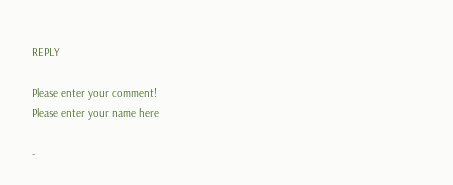REPLY

Please enter your comment!
Please enter your name here

-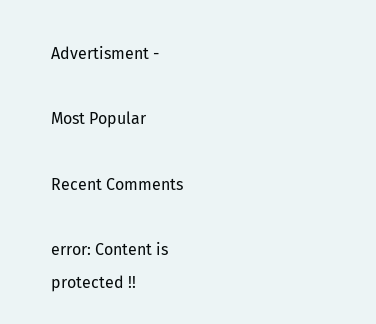Advertisment -

Most Popular

Recent Comments

error: Content is protected !!